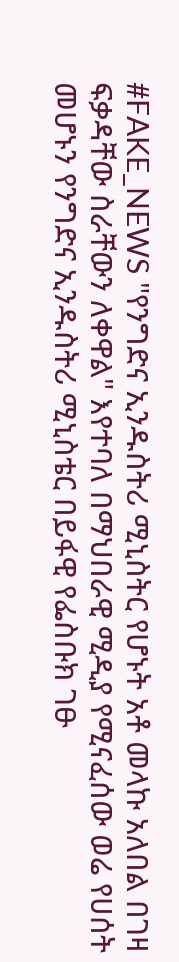#FAKE_NEWS "የንግድና ኢንዱስትሪ ሚኒስትር የሆኑት አቶ መላኩ አለበል በገዛ ፍቃዳቸው ስራቸውን ለቀዋል" እየተባለ በማህበራዊ ሚዲያ የሚናፈሰው ወሬ የሀሰት መሆኑን የንግድና ኢንዱስትሪ ሚኒስቴር በይፋዊ የፌስቡክ ገፁ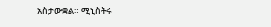አስታውቋል። ሚኒስትሩ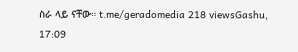ስራ ላይ ናቸው። t.me/geradomedia 218 viewsGashu, 17:09